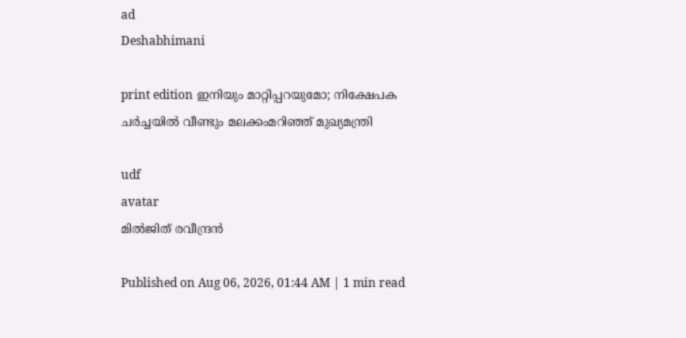ad
Deshabhimani

print edition ഇനിയും മാറ്റിപ്പറയുമോ; നിക്ഷേപക ചർച്ചയിൽ വീണ്ടും മലക്കംമറിഞ്ഞ്‌ മുഖ്യമന്ത്രി

udf
avatar
മിൽജിത്‌ രവീന്ദ്രൻ

Published on Aug 06, 2026, 01:44 AM | 1 min read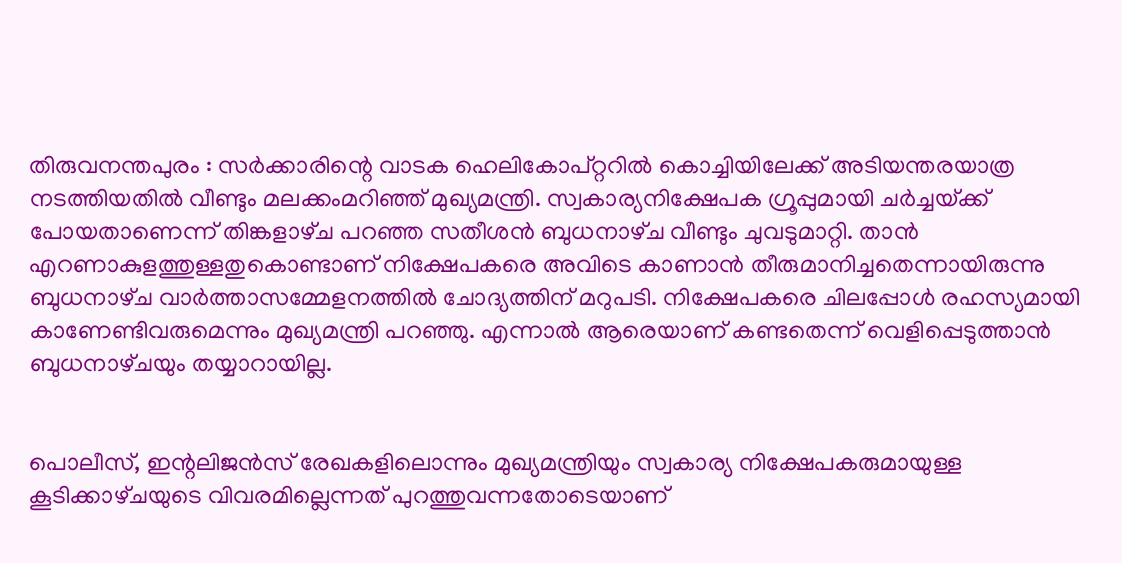തിരുവനന്തപുരം : സർക്കാരിന്റെ വാടക ഹെലികോപ്‌റ്ററിൽ കൊച്ചിയിലേക്ക്‌ അടിയന്തരയാത്ര നടത്തിയതിൽ വീണ്ടും മലക്കംമറിഞ്ഞ്‌ മുഖ്യമന്ത്രി. സ്വകാര്യനിക്ഷേപക ഗ്രൂപ്പുമായി ചർച്ചയ്‌ക്ക്‌ പോയതാണെന്ന്‌ തിങ്കളാഴ്‌ച പറഞ്ഞ സതീശൻ ബുധനാഴ്‌ച വീണ്ടും ചുവടുമാറ്റി. താൻ എറണാകുളത്തുള്ളതുകൊണ്ടാണ്‌ നിക്ഷേപകരെ അവിടെ കാണാൻ തീരുമാനിച്ചതെന്നായിരുന്നു ബുധനാഴ്‌ച വാർത്താസമ്മേളനത്തിൽ ചോദ്യത്തിന്‌ മറുപടി. നിക്ഷേപകരെ ചിലപ്പോൾ രഹസ്യമായി കാണേണ്ടിവരുമെന്നും മുഖ്യമന്ത്രി പറഞ്ഞു. എന്നാൽ ആരെയാണ്‌ കണ്ടതെന്ന്‌ വെളിപ്പെടുത്താൻ ബുധനാഴ്‌ചയും തയ്യാറായില്ല.


പൊലീസ്‌, ഇന്റലിജൻസ്‌ രേഖകളിലൊന്നും മുഖ്യമന്ത്രിയും സ്വകാര്യ നിക്ഷേപകരുമായുള്ള കൂടിക്കാഴ്‌ചയുടെ വിവരമില്ലെന്നത്‌ പുറത്തുവന്നതോടെയാണ്‌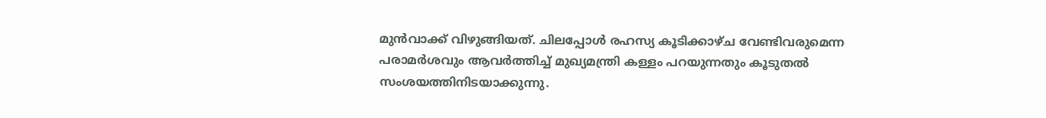മുൻവാക്ക്‌ വിഴുങ്ങിയത്‌. ചിലപ്പോൾ രഹസ്യ കൂടിക്കാഴ്‌ച വേണ്ടിവരുമെന്ന പരാമർശവും ആവർത്തിച്ച്‌ മുഖ്യമന്ത്രി കള്ളം പറയുന്നതും കൂടുതൽ സംശയത്തിനിടയാക്കുന്നു.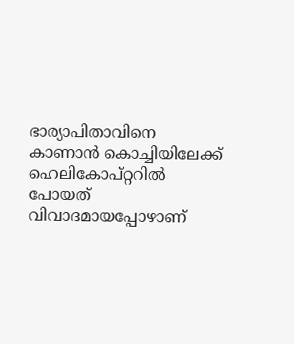ഭാര്യാപിതാവിനെ കാണാൻ കൊച്ചിയിലേക്ക്‌ ഹെലികോപ്‌റ്ററിൽ പോയത്‌ വിവാദമായപ്പോഴാണ്‌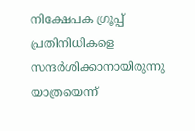നിക്ഷേപക ഗ്രൂപ്പ്‌ പ്രതിനിധികളെ സന്ദർശിക്കാനായിരുന്നു യാത്രയെന്ന്‌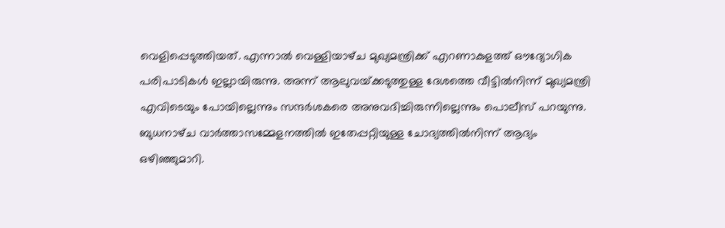വെളിപ്പെടുത്തിയത്‌. എന്നാൽ വെള്ളിയാഴ്‌ച മുഖ്യമന്ത്രിക്ക്‌ എറണാകുളത്ത്‌ ഒ‍ൗദ്യോഗിക പരിപാടികൾ ഇല്ലായിരുന്നു. അന്ന് ആലുവയ്‌ക്കടുത്തുള്ള ദേശത്തെ വീട്ടിൽനിന്ന്‌ മുഖ്യമന്ത്രി എവിടെയും പോയില്ലെന്നും സന്ദർശകരെ അനുവദിച്ചിരുന്നില്ലെന്നും പൊലീസ് പറയുന്നു. ബുധനാഴ്‌ച വാർത്താസമ്മേളനത്തിൽ ഇതേപ്പറ്റിയുള്ള ചോദ്യത്തിൽനിന്ന്‌ ആദ്യം ഒഴിഞ്ഞുമാറി.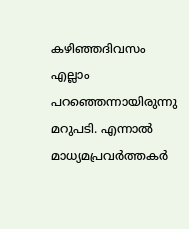കഴിഞ്ഞദിവസം എല്ലാം പറഞ്ഞെന്നായിരുന്നു മറുപടി. എന്നാൽ മാധ്യമപ്രവർത്തകർ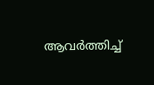ആവർത്തിച്ച്‌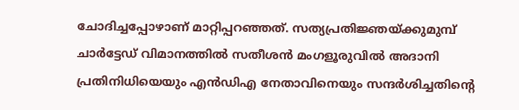ചോദിച്ചപ്പോഴാണ്‌ മാറ്റിപ്പറഞ്ഞത്‌. സത്യപ്രതിജ്ഞയ്‌ക്കുമുമ്പ്‌ ചാർട്ടേഡ്‌ വിമാനത്തിൽ സതീശൻ മംഗളൂരുവിൽ അദാനി പ്രതിനിധിയെയും എൻഡിഎ നേതാവിനെയും സന്ദർശിച്ചതിന്റെ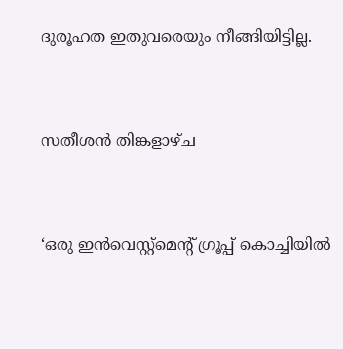ദുരൂഹത ഇതുവരെയും നീങ്ങിയിട്ടില്ല.


സതീശൻ തിങ്കളാഴ്‌ച


‘ഒരു ഇൻവെസ്റ്റ്‌മെന്റ്‌ ഗ്രൂപ്പ്‌ കൊച്ചിയിൽ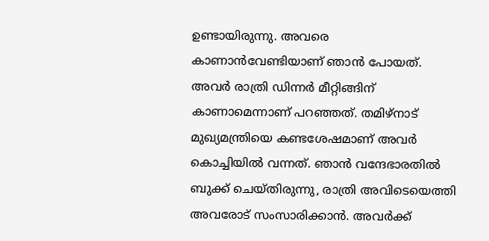ഉണ്ടായിരുന്നു. അവരെ കാണാൻവേണ്ടിയാണ്‌ ഞാൻ പോയത്‌. അവർ രാത്രി ഡിന്നർ മീറ്റിങ്ങിന്‌ കാണാമെന്നാണ്‌ പറഞ്ഞത്‌. തമിഴ്‌നാട്‌ മുഖ്യമന്ത്രിയെ കണ്ടശേഷമാണ്‌ അവർ കൊച്ചിയിൽ വന്നത്‌. ഞാൻ വന്ദേഭാരതിൽ ബുക്ക്‌ ചെയ്‌തിരുന്നു, രാത്രി അവിടെയെത്തി അവരോട്‌ സംസാരിക്കാൻ. അവർക്ക്‌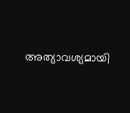അത്യാവശ്യമായി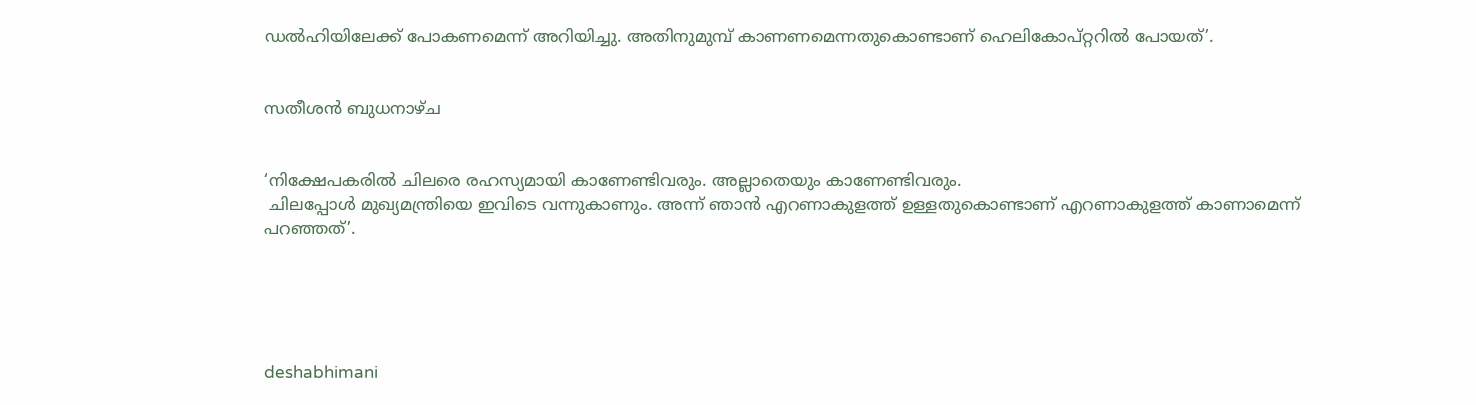ഡൽഹിയിലേക്ക്‌ പോകണമെന്ന്‌ അറിയിച്ചു. അതിനുമുമ്പ്‌ കാണണമെന്നതുകൊണ്ടാണ്‌ ഹെലികോപ്‌റ്ററിൽ പോയത്‌’.


സതീശൻ ബുധനാഴ്‌ച


‘നിക്ഷേപകരിൽ ചിലരെ രഹസ്യമായി കാണേണ്ടിവരും. അല്ലാതെയും കാണേണ്ടിവരും.
 ചിലപ്പോൾ മുഖ്യമന്ത്രിയെ ഇവിടെ വന്നുകാണും. അന്ന്‌ ഞാൻ എറണാകുളത്ത്‌ ഉള്ളതുകൊണ്ടാണ്‌ എറണാകുളത്ത്‌ കാണാമെന്ന്‌ പറഞ്ഞത്‌’.





deshabhimani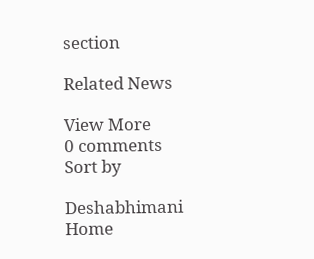section

Related News

View More
0 comments
Sort by

Deshabhimani
Home